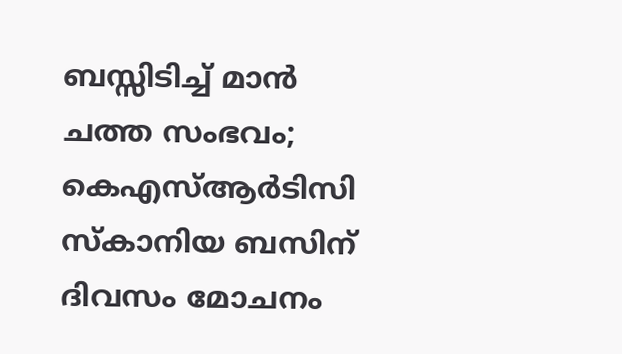ബസ്സിടിച്ച് മാൻ ചത്ത സംഭവം; കെഎസ്ആർടിസി സ്‌കാനിയ ബസിന് ദിവസം മോചനം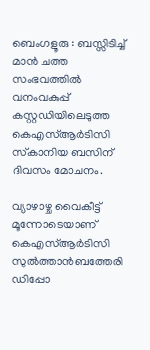ബെംഗളൂരു : ബസ്സിടിച്ച് മാൻ ചത്ത സംഭവത്തിൽ വനംവകുപ്പ് കസ്റ്റഡിയിലെടുത്ത കെഎസ്ആർടിസി സ്‌കാനിയ ബസിന് ദിവസം മോചനം.

വ്യാഴാഴ്ച വൈകീട്ട് മൂന്നോടെയാണ് കെഎസ്ആർടിസി സുൽത്താൻബത്തേരി ഡിപ്പോ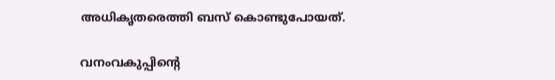അധികൃതരെത്തി ബസ് കൊണ്ടുപോയത്.

വനംവകുപ്പിന്റെ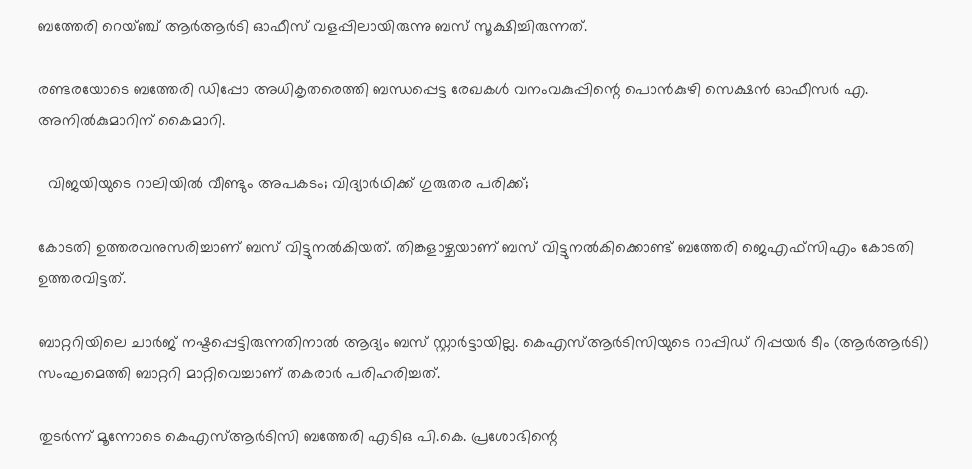ബത്തേരി റെയ്ഞ്ച് ആർആർടി ഓഫീസ് വളപ്പിലായിരുന്നു ബസ് സൂക്ഷിച്ചിരുന്നത്.

രണ്ടരയോടെ ബത്തേരി ഡിപ്പോ അധികൃതരെത്തി ബന്ധപ്പെട്ട രേഖകൾ വനംവകുപ്പിന്റെ പൊൻകുഴി സെക്ഷൻ ഓഫീസർ എ. അനിൽകുമാറിന് കൈമാറി.

  വിജയിയുടെ റാലിയിൽ വീണ്ടും അപകടം; വിദ്യാർഥിക്ക് ഗുരുതര പരിക്ക്;

കോടതി ഉത്തരവനുസരിച്ചാണ് ബസ് വിട്ടുനൽകിയത്. തിങ്കളാഴ്ചയാണ് ബസ് വിട്ടുനൽകിക്കൊണ്ട് ബത്തേരി ജെഎഫ്‌സിഎം കോടതി ഉത്തരവിട്ടത്.

ബാറ്ററിയിലെ ചാർജ് നഷ്ടപ്പെട്ടിരുന്നതിനാൽ ആദ്യം ബസ് സ്റ്റാർട്ടായില്ല. കെഎസ്ആർടിസിയുടെ റാപ്പിഡ് റിപ്പയർ ടീം (ആർആർടി) സംഘമെത്തി ബാറ്ററി മാറ്റിവെച്ചാണ് തകരാർ പരിഹരിച്ചത്.

തുടർന്ന് മൂന്നോടെ കെഎസ്ആർടിസി ബത്തേരി എടിഒ പി.കെ. പ്രശോഭിന്റെ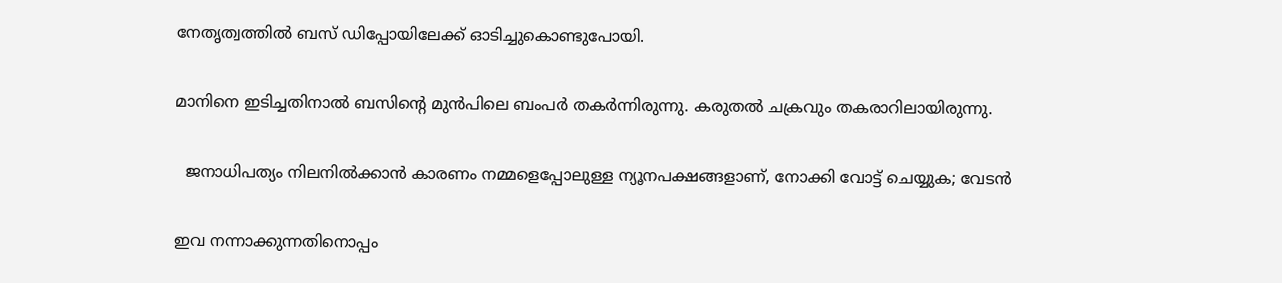നേതൃത്വത്തിൽ ബസ് ഡിപ്പോയിലേക്ക് ഓടിച്ചുകൊണ്ടുപോയി.

മാനിനെ ഇടിച്ചതിനാൽ ബസിന്റെ മുൻപിലെ ബംപർ തകർന്നിരുന്നു. കരുതൽ ചക്രവും തകരാറിലായിരുന്നു.

  ജനാധിപത്യം നിലനിൽക്കാൻ കാരണം നമ്മളെപ്പോലുള്ള ന്യൂനപക്ഷങ്ങളാണ്, നോക്കി വോട്ട് ചെയ്യുക; വേടൻ

ഇവ നന്നാക്കുന്നതിനൊപ്പം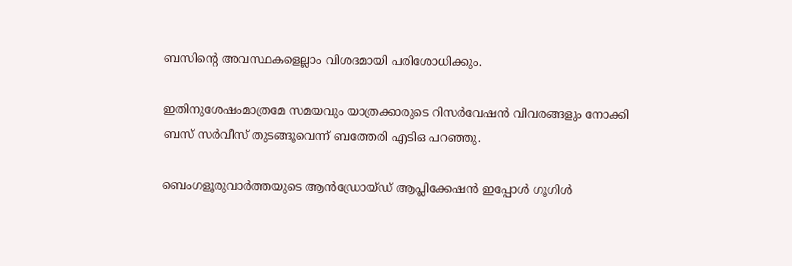ബസിന്റെ അവസ്ഥകളെല്ലാം വിശദമായി പരിശോധിക്കും.

ഇതിനുശേഷംമാത്രമേ സമയവും യാത്രക്കാരുടെ റിസർവേഷൻ വിവരങ്ങളും നോക്കി ബസ് സർവീസ് തുടങ്ങൂവെന്ന് ബത്തേരി എടിഒ പറഞ്ഞു.

ബെംഗളൂരുവാർത്തയുടെ ആൻഡ്രോയ്ഡ് ആപ്ലിക്കേഷൻ ഇപ്പോൾ ഗൂഗിൾ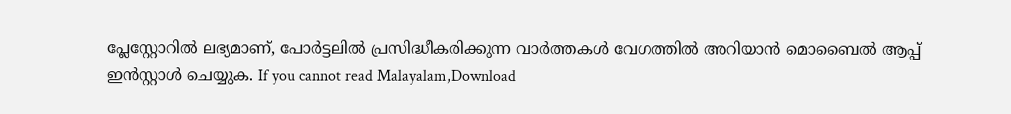പ്ലേസ്റ്റോറിൽ ലഭ്യമാണ്, പോർട്ടലിൽ പ്രസിദ്ധീകരിക്കുന്ന വാർത്തകൾ വേഗത്തിൽ അറിയാൻ മൊബൈൽ ആപ്പ് ഇൻസ്റ്റാൾ ചെയ്യുക. If you cannot read Malayalam,Download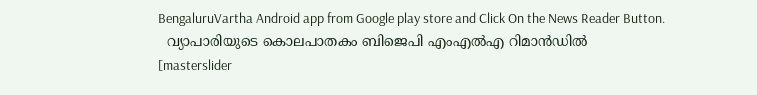BengaluruVartha Android app from Google play store and Click On the News Reader Button.
  വ്യാപാരിയുടെ കൊലപാതകം ബിജെപി എംഎല്‍എ റിമാന്‍ഡില്‍
[masterslider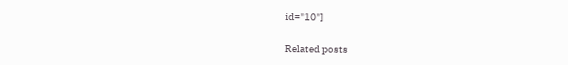id="10"]

Related posts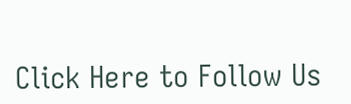Click Here to Follow Us